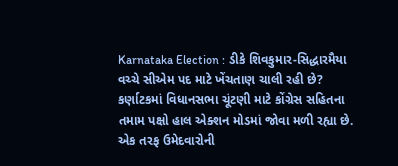Karnataka Election : ડીકે શિવકુમાર-સિદ્ધારમૈયા વચ્ચે સીએમ પદ માટે ખેંચતાણ ચાલી રહી છે?
કર્ણાટકમાં વિધાનસભા ચૂંટણી માટે કોંગ્રેસ સહિતના તમામ પક્ષો હાલ એક્શન મોડમાં જોવા મળી રહ્યા છે. એક તરફ ઉમેદવારોની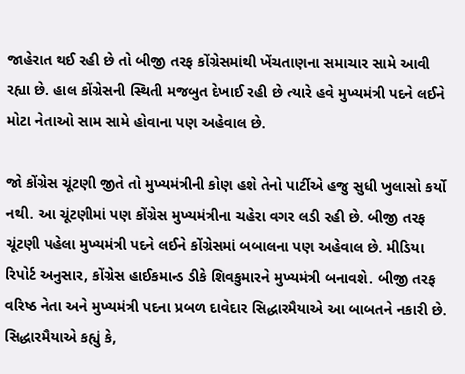જાહેરાત થઈ રહી છે તો બીજી તરફ કોંગ્રેસમાંથી ખેંચતાણના સમાચાર સામે આવી રહ્યા છે. હાલ કોંગ્રેસની સ્થિતી મજબુત દેખાઈ રહી છે ત્યારે હવે મુખ્યમંત્રી પદને લઈને મોટા નેતાઓ સામ સામે હોવાના પણ અહેવાલ છે.

જો કોંગ્રેસ ચૂંટણી જીતે તો મુખ્યમંત્રીની કોણ હશે તેનો પાર્ટીએ હજુ સુધી ખુલાસો કર્યો નથી. આ ચૂંટણીમાં પણ કોંગ્રેસ મુખ્યમંત્રીના ચહેરા વગર લડી રહી છે. બીજી તરફ ચૂંટણી પહેલા મુખ્યમંત્રી પદને લઈને કોંગ્રેસમાં બબાલના પણ અહેવાલ છે. મીડિયા રિપોર્ટ અનુસાર, કોંગ્રેસ હાઈકમાન્ડ ડીકે શિવકુમારને મુખ્યમંત્રી બનાવશે. બીજી તરફ વરિષ્ઠ નેતા અને મુખ્યમંત્રી પદના પ્રબળ દાવેદાર સિદ્ધારમૈયાએ આ બાબતને નકારી છે.
સિદ્ધારમૈયાએ કહ્યું કે,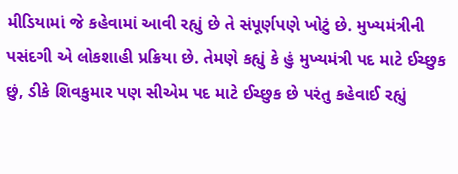મીડિયામાં જે કહેવામાં આવી રહ્યું છે તે સંપૂર્ણપણે ખોટું છે. મુખ્યમંત્રીની પસંદગી એ લોકશાહી પ્રક્રિયા છે. તેમણે કહ્યું કે હું મુખ્યમંત્રી પદ માટે ઈચ્છુક છું, ડીકે શિવકુમાર પણ સીએમ પદ માટે ઈચ્છુક છે પરંતુ કહેવાઈ રહ્યું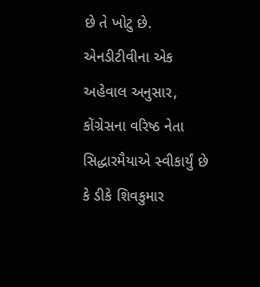છે તે ખોટુ છે. એનડીટીવીના એક અહેવાલ અનુસાર, કોંગ્રેસના વરિષ્ઠ નેતા સિદ્ધારમૈયાએ સ્વીકાર્યું છે કે ડીકે શિવકુમાર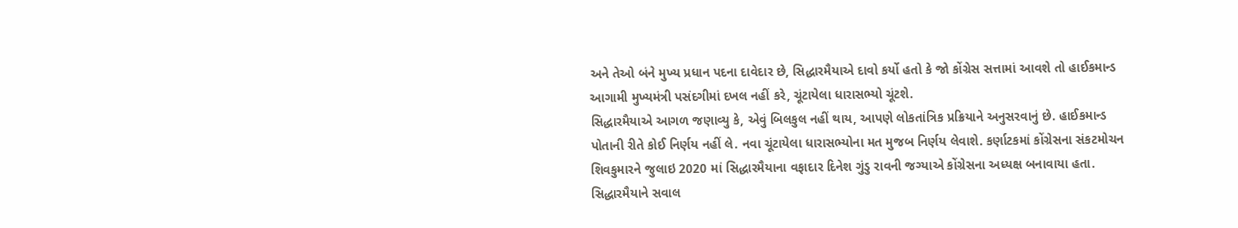અને તેઓ બંને મુખ્ય પ્રધાન પદના દાવેદાર છે, સિદ્ધારમૈયાએ દાવો કર્યો હતો કે જો કોંગ્રેસ સત્તામાં આવશે તો હાઈકમાન્ડ આગામી મુખ્યમંત્રી પસંદગીમાં દખલ નહીં કરે, ચૂંટાયેલા ધારાસભ્યો ચૂંટશે.
સિદ્ધારમૈયાએ આગળ જણાવ્યુ કે, એવું બિલકુલ નહીં થાય, આપણે લોકતાંત્રિક પ્રક્રિયાને અનુસરવાનું છે. હાઈકમાન્ડ પોતાની રીતે કોઈ નિર્ણય નહીં લે. નવા ચૂંટાયેલા ધારાસભ્યોના મત મુજબ નિર્ણય લેવાશે. કર્ણાટકમાં કોંગ્રેસના સંકટમોચન શિવકુમારને જુલાઇ 2020 માં સિદ્ધારમૈયાના વફાદાર દિનેશ ગુંડુ રાવની જગ્યાએ કોંગ્રેસના અધ્યક્ષ બનાવાયા હતા.
સિદ્ધારમૈયાને સવાલ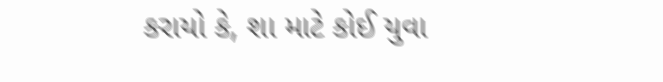કરાયો કે, શા માટે કોઈ યુવા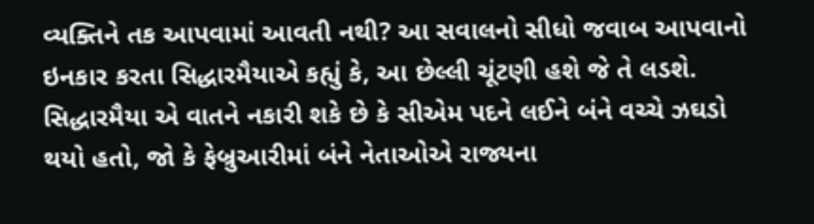વ્યક્તિને તક આપવામાં આવતી નથી? આ સવાલનો સીધો જવાબ આપવાનો ઇનકાર કરતા સિદ્ધારમૈયાએ કહ્યું કે, આ છેલ્લી ચૂંટણી હશે જે તે લડશે. સિદ્ધારમૈયા એ વાતને નકારી શકે છે કે સીએમ પદને લઈને બંને વચ્ચે ઝઘડો થયો હતો, જો કે ફેબ્રુઆરીમાં બંને નેતાઓએ રાજ્યના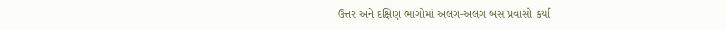ઉત્તર અને દક્ષિણ ભાગોમાં અલગ-અલગ બસ પ્રવાસો કર્યા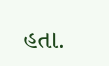હતા.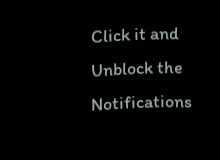Click it and Unblock the Notifications